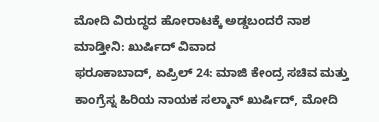ಮೋದಿ ವಿರುದ್ಧದ ಹೋರಾಟಕ್ಕೆ ಅಡ್ಡಬಂದರೆ ನಾಶ ಮಾಡ್ತೀನಿ: ಖುರ್ಷಿದ್ ವಿವಾದ
ಫರೂಕಾಬಾದ್, ಏಪ್ರಿಲ್ 24: ಮಾಜಿ ಕೇಂದ್ರ ಸಚಿವ ಮತ್ತು ಕಾಂಗ್ರೆಸ್ನ ಹಿರಿಯ ನಾಯಕ ಸಲ್ಮಾನ್ ಖುರ್ಷಿದ್, ಮೋದಿ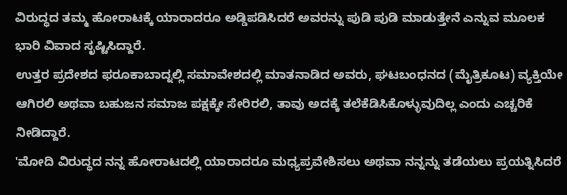ವಿರುದ್ಧದ ತಮ್ಮ ಹೋರಾಟಕ್ಕೆ ಯಾರಾದರೂ ಅಡ್ಡಿಪಡಿಸಿದರೆ ಅವರನ್ನು ಪುಡಿ ಪುಡಿ ಮಾಡುತ್ತೇನೆ ಎನ್ನುವ ಮೂಲಕ ಭಾರಿ ವಿವಾದ ಸೃಷ್ಟಿಸಿದ್ದಾರೆ.
ಉತ್ತರ ಪ್ರದೇಶದ ಫರೂಕಾಬಾದ್ನಲ್ಲಿ ಸಮಾವೇಶದಲ್ಲಿ ಮಾತನಾಡಿದ ಅವರು, ಘಟಬಂಧನದ (ಮೈತ್ರಿಕೂಟ) ವ್ಯಕ್ತಿಯೇ ಆಗಿರಲಿ ಅಥವಾ ಬಹುಜನ ಸಮಾಜ ಪಕ್ಷಕ್ಕೇ ಸೇರಿರಲಿ, ತಾವು ಅದಕ್ಕೆ ತಲೆಕೆಡಿಸಿಕೊಳ್ಳುವುದಿಲ್ಲ ಎಂದು ಎಚ್ಚರಿಕೆ ನೀಡಿದ್ದಾರೆ.
'ಮೋದಿ ವಿರುದ್ಧದ ನನ್ನ ಹೋರಾಟದಲ್ಲಿ ಯಾರಾದರೂ ಮಧ್ಯಪ್ರವೇಶಿಸಲು ಅಥವಾ ನನ್ನನ್ನು ತಡೆಯಲು ಪ್ರಯತ್ನಿಸಿದರೆ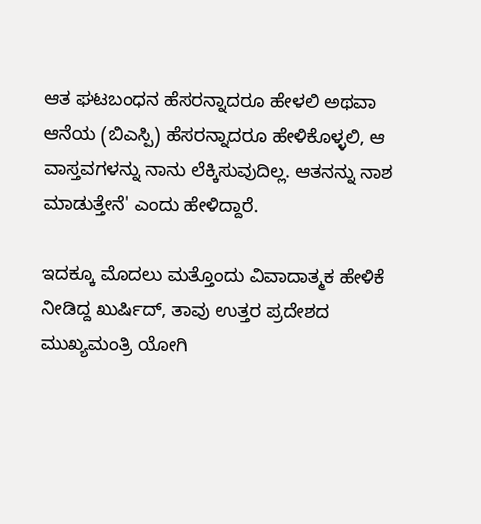ಆತ ಘಟಬಂಧನ ಹೆಸರನ್ನಾದರೂ ಹೇಳಲಿ ಅಥವಾ ಆನೆಯ (ಬಿಎಸ್ಪಿ) ಹೆಸರನ್ನಾದರೂ ಹೇಳಿಕೊಳ್ಳಲಿ, ಆ ವಾಸ್ತವಗಳನ್ನು ನಾನು ಲೆಕ್ಕಿಸುವುದಿಲ್ಲ. ಆತನನ್ನು ನಾಶ ಮಾಡುತ್ತೇನೆ' ಎಂದು ಹೇಳಿದ್ದಾರೆ.

ಇದಕ್ಕೂ ಮೊದಲು ಮತ್ತೊಂದು ವಿವಾದಾತ್ಮಕ ಹೇಳಿಕೆ ನೀಡಿದ್ದ ಖುರ್ಷಿದ್, ತಾವು ಉತ್ತರ ಪ್ರದೇಶದ ಮುಖ್ಯಮಂತ್ರಿ ಯೋಗಿ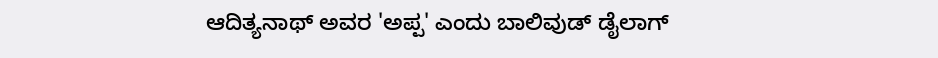ಆದಿತ್ಯನಾಥ್ ಅವರ 'ಅಪ್ಪ' ಎಂದು ಬಾಲಿವುಡ್ ಡೈಲಾಗ್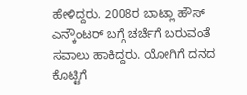ಹೇಳಿದ್ದರು. 2008ರ ಬಾಟ್ಲಾ ಹೌಸ್ ಎನ್ಕೌಂಟರ್ ಬಗ್ಗೆ ಚರ್ಚೆಗೆ ಬರುವಂತೆ ಸವಾಲು ಹಾಕಿದ್ದರು. ಯೋಗಿಗೆ ದನದ ಕೊಟ್ಟಿಗೆ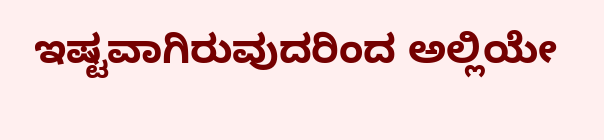ಇಷ್ಟವಾಗಿರುವುದರಿಂದ ಅಲ್ಲಿಯೇ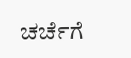ಚರ್ಚೆಗೆ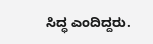ಸಿದ್ಧ ಎಂದಿದ್ದರು.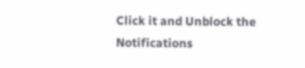Click it and Unblock the Notifications